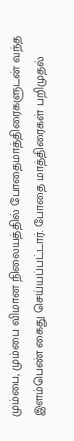மும்பை, மும்பை விமான நிலையத்தில் போதைமாத்திரைகளுடன் வந்த இளம்பெண் கைது செய்யப்பட்டார். போதை மாத்திரைகள் பறிமுதல்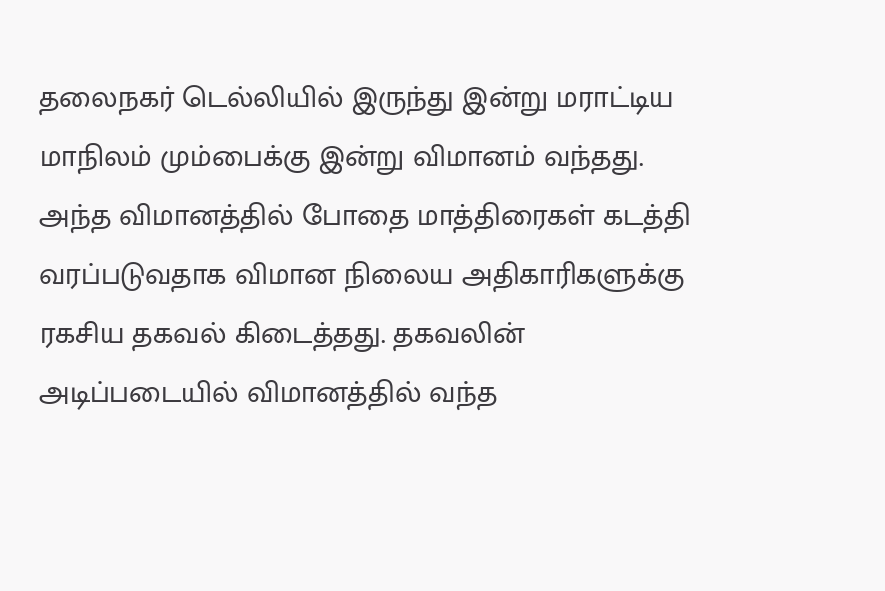தலைநகர் டெல்லியில் இருந்து இன்று மராட்டிய மாநிலம் மும்பைக்கு இன்று விமானம் வந்தது. அந்த விமானத்தில் போதை மாத்திரைகள் கடத்தி வரப்படுவதாக விமான நிலைய அதிகாரிகளுக்கு ரகசிய தகவல் கிடைத்தது. தகவலின் அடிப்படையில் விமானத்தில் வந்த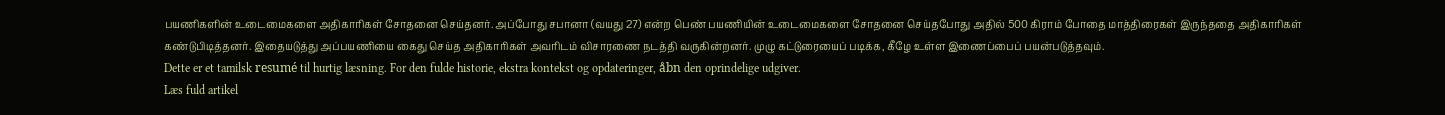பயணிகளின் உடைமைகளை அதிகாரிகள் சோதனை செய்தனர். அப்போது சபானா (வயது 27) என்ற பெண் பயணியின் உடைமைகளை சோதனை செய்தபோது அதில் 500 கிராம் போதை மாத்திரைகள் இருந்ததை அதிகாரிகள் கண்டுபிடித்தனர். இதையடுத்து அப்பயணியை கைது செய்த அதிகாரிகள் அவரிடம் விசாரணை நடத்தி வருகின்றனர். முழு கட்டுரையைப் படிக்க, கீழே உள்ள இணைப்பைப் பயன்படுத்தவும்.
Dette er et tamilsk resumé til hurtig læsning. For den fulde historie, ekstra kontekst og opdateringer, åbn den oprindelige udgiver.
Læs fuld artikel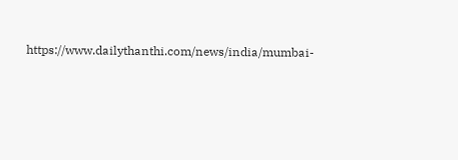https://www.dailythanthi.com/news/india/mumbai-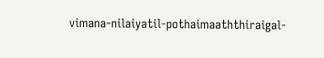vimana-nilaiyatil-pothaimaaththiraigal-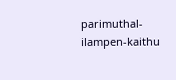parimuthal-ilampen-kaithu